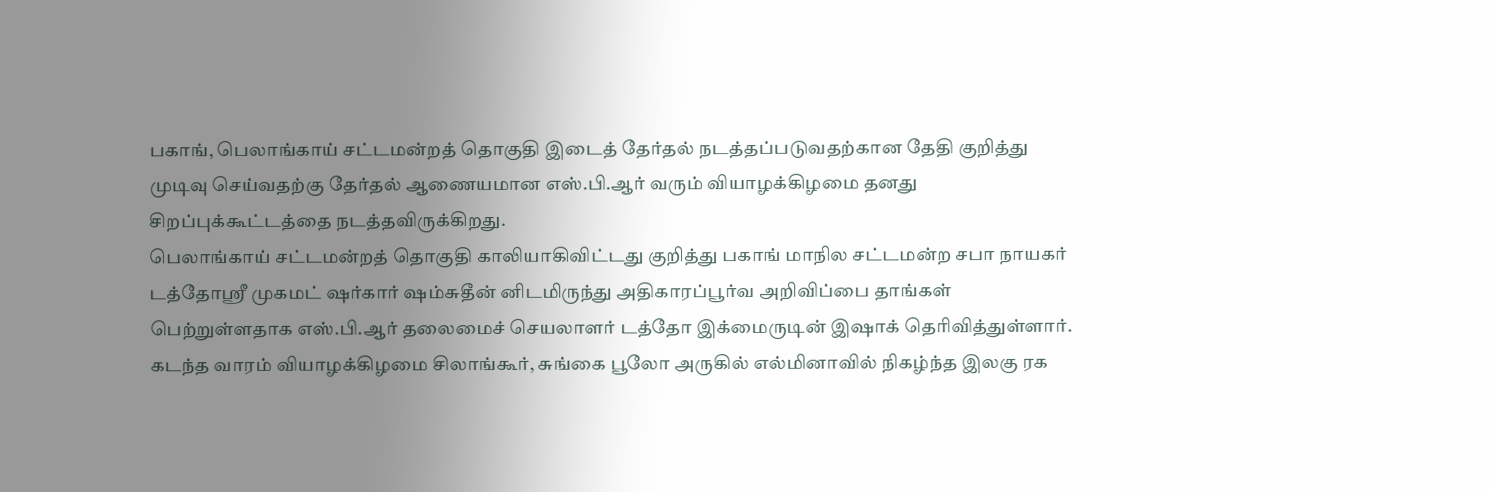பகாங், பெலாங்காய் சட்டமன்றத் தொகுதி இடைத் தேர்தல் நடத்தப்படுவதற்கான தேதி குறித்து முடிவு செய்வதற்கு தேர்தல் ஆணையமான எஸ்.பி.ஆர் வரும் வியாழக்கிழமை தனது சிறப்புக்கூட்டத்தை நடத்தவிருக்கிறது.
பெலாங்காய் சட்டமன்றத் தொகுதி காலியாகிவிட்டது குறித்து பகாங் மாநில சட்டமன்ற சபா நாயகர் டத்தோஸ்ரீ முகமட் ஷர்கார் ஷம்சுதீன் னிடமிருந்து அதிகாரப்பூர்வ அறிவிப்பை தாங்கள் பெற்றுள்ளதாக எஸ்.பி.ஆர் தலைமைச் செயலாளர் டத்தோ இக்மைருடின் இஷாக் தெரிவித்துள்ளார்.
கடந்த வாரம் வியாழக்கிழமை சிலாங்கூர், சுங்கை பூலோ அருகில் எல்மினாவில் நிகழ்ந்த இலகு ரக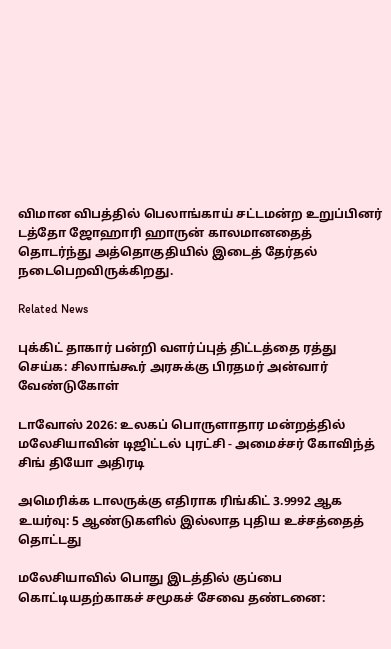விமான விபத்தில் பெலாங்காய் சட்டமன்ற உறுப்பினர் டத்தோ ஜோஹாரி ஹாருன் காலமானதைத் தொடர்ந்து அத்தொகுதியில் இடைத் தேர்தல் நடைபெறவிருக்கிறது.

Related News

புக்கிட் தாகார் பன்றி வளர்ப்புத் திட்டத்தை ரத்து செய்க: சிலாங்கூர் அரசுக்கு பிரதமர் அன்வார் வேண்டுகோள்

டாவோஸ் 2026: உலகப் பொருளாதார மன்றத்தில் மலேசியாவின் டிஜிட்டல் புரட்சி - அமைச்சர் கோவிந்த் சிங் தியோ அதிரடி

அமெரிக்க டாலருக்கு எதிராக ரிங்கிட் 3.9992 ஆக உயர்வு: 5 ஆண்டுகளில் இல்லாத புதிய உச்சத்தைத் தொட்டது

மலேசியாவில் பொது இடத்தில் குப்பை கொட்டியதற்காகச் சமூகச் சேவை தண்டனை: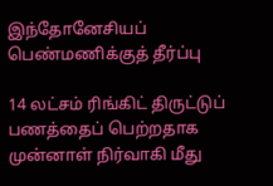இந்தோனேசியப் பெண்மணிக்குத் தீர்ப்பு

14 லட்சம் ரிங்கிட் திருட்டுப் பணத்தைப் பெற்றதாக முன்னாள் நிர்வாகி மீது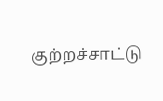குற்றச்சாட்டு